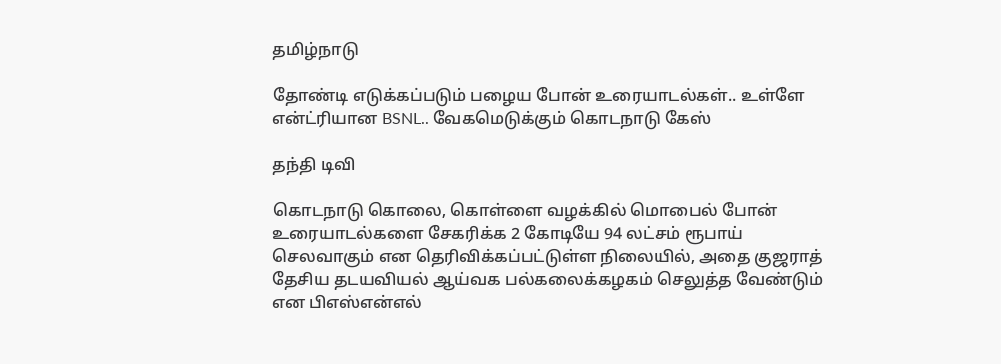தமிழ்நாடு

தோண்டி எடுக்கப்படும் பழைய போன் உரையாடல்கள்.. உள்ளே என்ட்ரியான BSNL.. வேகமெடுக்கும் கொடநாடு கேஸ்

தந்தி டிவி

கொடநாடு கொலை, கொள்ளை வழக்கில் மொபைல் போன் உரையாடல்களை சேகரிக்க 2 கோடியே 94 லட்சம் ரூபாய் செலவாகும் என தெரிவிக்கப்பட்டுள்ள நிலையில், அதை குஜராத் தேசிய தடயவியல் ஆய்வக பல்கலைக்கழகம் செலுத்த வேண்டும் என பிஎஸ்என்எல்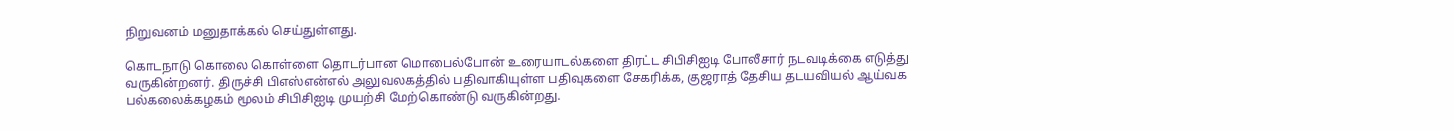நிறுவனம் மனுதாக்கல் செய்துள்ளது.

கொடநாடு கொலை கொள்ளை தொடர்பான மொபைல்போன் உரையாடல்களை திரட்ட சிபிசிஐடி போலீசார் நடவடிக்கை எடுத்து வருகின்றனர். திருச்சி பிஎஸ்என்எல் அலுவலகத்தில் பதிவாகியுள்ள பதிவுகளை சேகரிக்க, குஜராத் தேசிய தடயவியல் ஆய்வக பல்கலைக்கழகம் மூலம் சிபிசிஐடி முயற்சி மேற்கொண்டு வருகின்றது.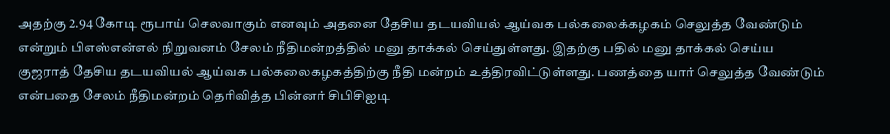அதற்கு 2.94 கோடி ரூபாய் செலவாகும் எனவும் அதனை தேசிய தடயவியல் ஆய்வக பல்கலைக்கழகம் செலுத்த வேண்டும் என்றும் பிஎஸ்என்எல் நிறுவனம் சேலம் நீதிமன்றத்தில் மனு தாக்கல் செய்துள்ளது. இதற்கு பதில் மனு தாக்கல் செய்ய குஜராத் தேசிய தடயவியல் ஆய்வக பல்கலைகழகத்திற்கு நீதி மன்றம் உத்திரவிட்டுள்ளது. பணத்தை யார் செலுத்த வேண்டும் என்பதை சேலம் நீதிமன்றம் தெரிவித்த பின்னர் சிபிசிஐடி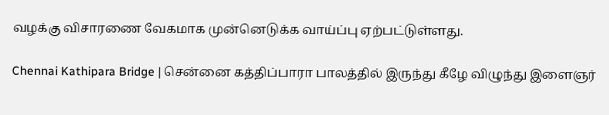வழக்கு விசாரணை வேகமாக முன்னெடுக்க வாய்ப்பு ஏற்பட்டுள்ளது.

Chennai Kathipara Bridge | சென்னை கத்திப்பாரா பாலத்தில் இருந்து கீழே விழுந்து இளைஞர்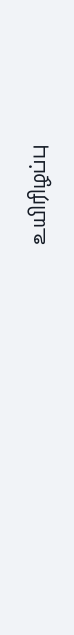உயிரிழப்பு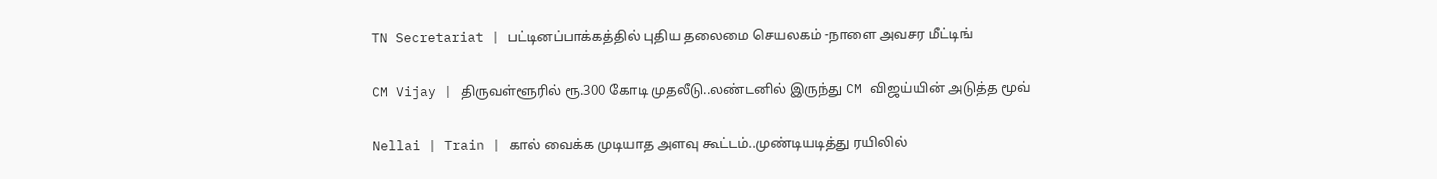TN Secretariat | பட்டினப்பாக்கத்தில் புதிய தலைமை செயலகம் -நாளை அவசர மீட்டிங்

CM Vijay | திருவள்ளூரில் ரூ.300 கோடி முதலீடு..லண்டனில் இருந்து CM விஜய்யின் அடுத்த மூவ்

Nellai | Train | கால் வைக்க முடியாத அளவு கூட்டம்..முண்டியடித்து ரயிலில்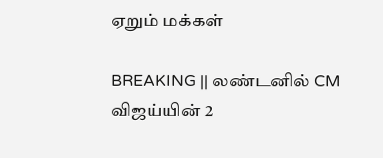ஏறும் மக்கள்

BREAKING || லண்டனில் CM விஜய்யின் 2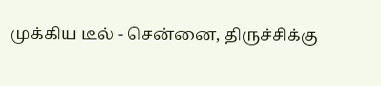முக்கிய டீல் - சென்னை, திருச்சிக்கு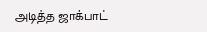அடித்த ஜாக்பாட்